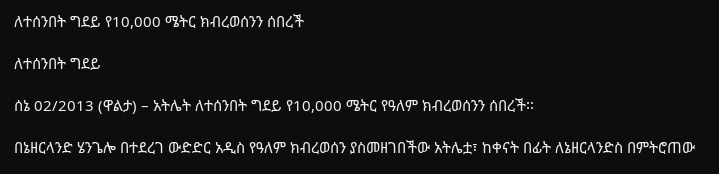ለተሰንበት ግደይ የ10,000 ሜትር ክብረወሰንን ሰበረች

ለተሰንበት ግደይ

ሰኔ 02/2013 (ዋልታ) – አትሌት ለተሰንበት ግደይ የ10,000 ሜትር የዓለም ክብረወሰንን ሰበረች፡፡

በኔዘርላንድ ሄንጌሎ በተደረገ ውድድር አዲስ የዓለም ክብረወሰን ያስመዘገበችው አትሌቷ፣ ከቀናት በፊት ለኔዘርላንድስ በምትሮጠው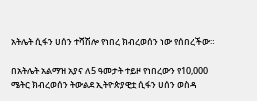አትሌት ሲፋን ሀሰን ተሻሽሎ የነበረ ክብረወሰን ነው የሰበረችው።

በአትሌት አልማዝ አያና ለ5 ዓመታት ተይዞ የነበረውን የ10,000 ሜትር ክብረወሰን ትውልደ ኢትዮጵያዊቷ ሲፋን ሀሰን ወስዳ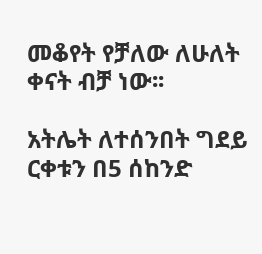መቆየት የቻለው ለሁለት ቀናት ብቻ ነው፡፡

አትሌት ለተሰንበት ግደይ ርቀቱን በ5 ሰከንድ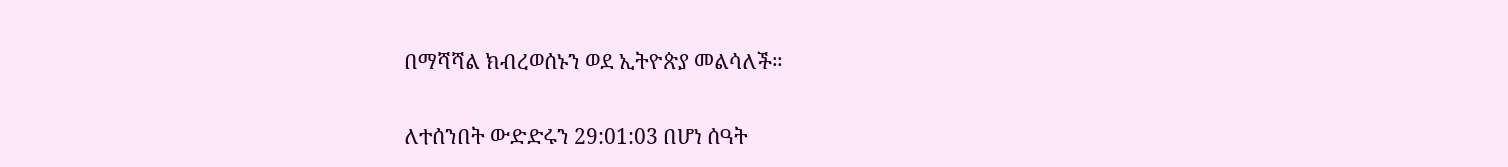በማሻሻል ክብረወሰኑን ወደ ኢትዮጵያ መልሳለች።

ለተሰንበት ውድድሩን 29:01:03 በሆነ ሰዓት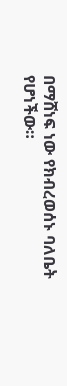በማሸነፍ ነው የክብረወሰኑ ባለቤት የሆነችው።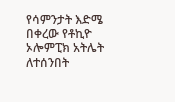የሳምንታት እድሜ በቀረው የቶኪዮ ኦሎምፒክ አትሌት ለተሰንበት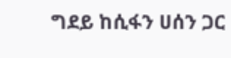ግደይ ከሲፋን ሀሰን ጋር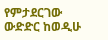የምታደርገው ውድድር ከወዲሁ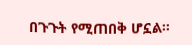በጉጉት የሚጠበቅ ሆኗል።